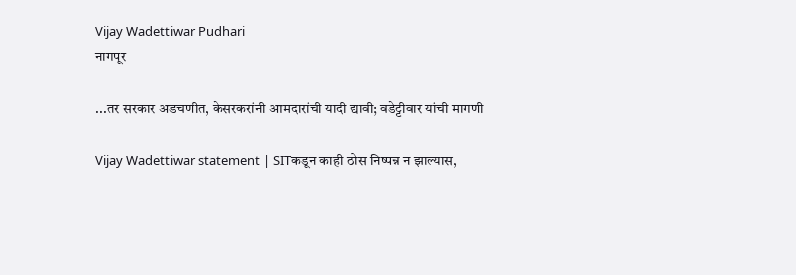Vijay Wadettiwar Pudhari
नागपूर

...तर सरकार अडचणीत, केसरकरांनी आमदारांची यादी द्यावी; वडेट्टीवार यांची मागणी

Vijay Wadettiwar statement | SITकडून काही ठोस निष्पन्न न झाल्यास,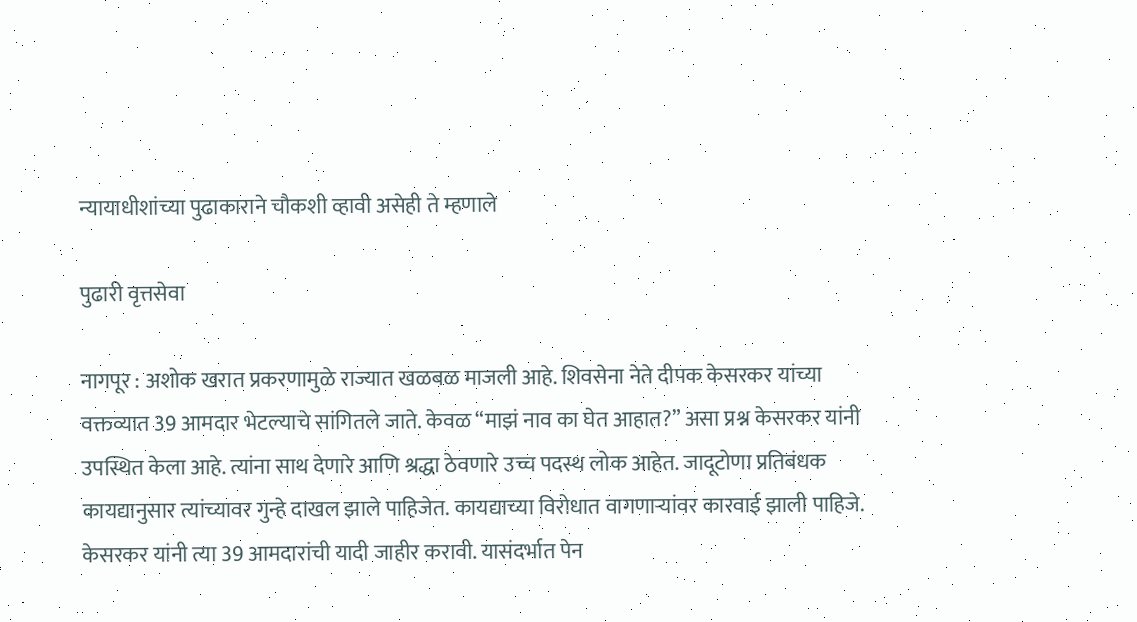न्यायाधीशांच्या पुढाकाराने चौकशी व्हावी असेही ते म्हणाले

पुढारी वृत्तसेवा

नागपूर : अशोक खरात प्रकरणामुळे राज्यात खळबळ माजली आहे. शिवसेना नेते दीपक केसरकर यांच्या वक्तव्यात 39 आमदार भेटल्याचे सांगितले जाते. केवळ “माझं नाव का घेत आहात?” असा प्रश्न केसरकर यांनी उपस्थित केला आहे. त्यांना साथ देणारे आणि श्रद्धा ठेवणारे उच्च पदस्थ लोक आहेत. जादूटोणा प्रतिबंधक कायद्यानुसार त्यांच्यावर गुन्हे दाखल झाले पाहिजेत. कायद्याच्या विरोधात वागणाऱ्यांवर कारवाई झाली पाहिजे. केसरकर यांनी त्या 39 आमदारांची यादी जाहीर करावी. यासंदर्भात पेन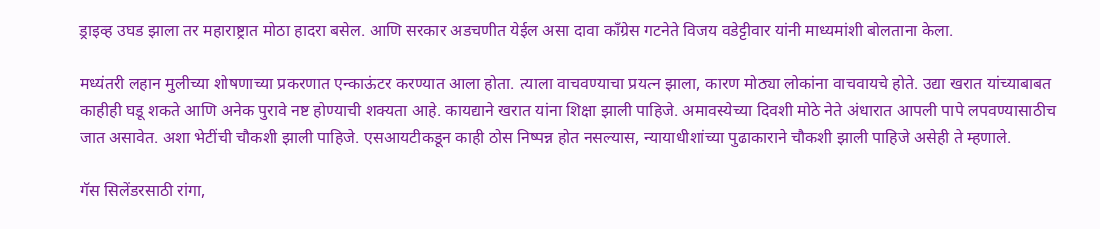ड्राइव्ह उघड झाला तर महाराष्ट्रात मोठा हादरा बसेल. आणि सरकार अडचणीत येईल असा दावा काँग्रेस गटनेते विजय वडेट्टीवार यांनी माध्यमांशी बोलताना केला.

मध्यंतरी लहान मुलीच्या शोषणाच्या प्रकरणात एन्काऊंटर करण्यात आला होता. त्याला वाचवण्याचा प्रयत्न झाला, कारण मोठ्या लोकांना वाचवायचे होते. उद्या खरात यांच्याबाबत काहीही घडू शकते आणि अनेक पुरावे नष्ट होण्याची शक्यता आहे. कायद्याने खरात यांना शिक्षा झाली पाहिजे. अमावस्येच्या दिवशी मोठे नेते अंधारात आपली पापे लपवण्यासाठीच जात असावेत. अशा भेटींची चौकशी झाली पाहिजे. एसआयटीकडून काही ठोस निष्पन्न होत नसल्यास, न्यायाधीशांच्या पुढाकाराने चौकशी झाली पाहिजे असेही ते म्हणाले.

गॅस सिलेंडरसाठी रांगा,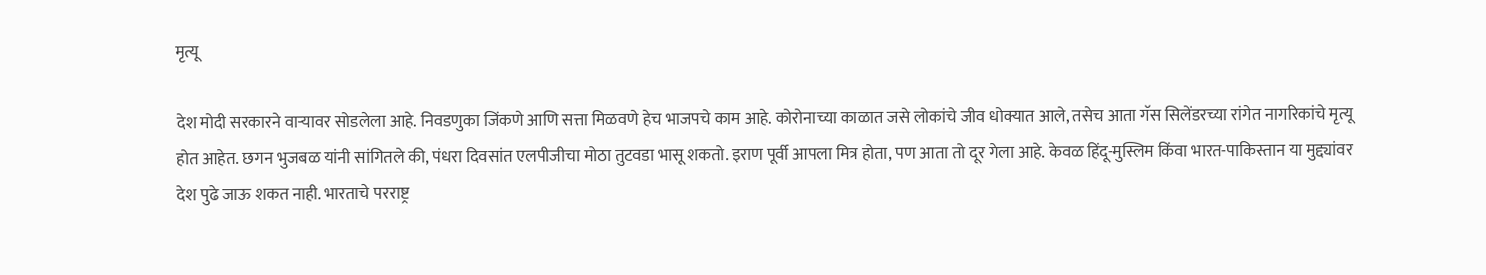मृत्यू

देश मोदी सरकारने वाऱ्यावर सोडलेला आहे. निवडणुका जिंकणे आणि सत्ता मिळवणे हेच भाजपचे काम आहे. कोरोनाच्या काळात जसे लोकांचे जीव धोक्यात आले, तसेच आता गॅस सिलेंडरच्या रांगेत नागरिकांचे मृत्यू होत आहेत. छगन भुजबळ यांनी सांगितले की, पंधरा दिवसांत एलपीजीचा मोठा तुटवडा भासू शकतो. इराण पूर्वी आपला मित्र होता, पण आता तो दूर गेला आहे. केवळ हिंदू-मुस्लिम किंवा भारत-पाकिस्तान या मुद्द्यांवर देश पुढे जाऊ शकत नाही. भारताचे परराष्ट्र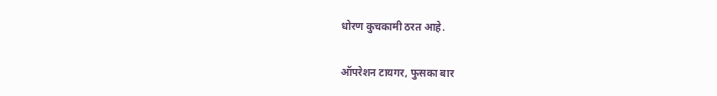धोरण कुचकामी ठरत आहे.

ऑपरेशन टायगर, फुसका बार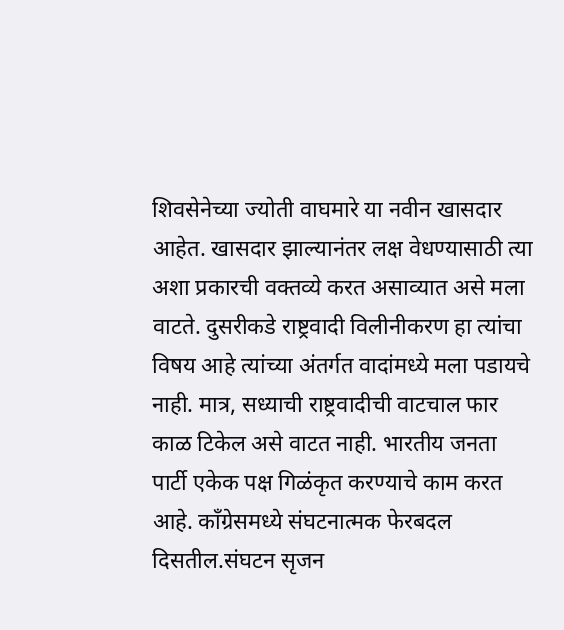शिवसेनेच्या ज्योती वाघमारे या नवीन खासदार आहेत. खासदार झाल्यानंतर लक्ष वेधण्यासाठी त्या अशा प्रकारची वक्तव्ये करत असाव्यात असे मला वाटते. दुसरीकडे राष्ट्रवादी विलीनीकरण हा त्यांचा विषय आहे त्यांच्या अंतर्गत वादांमध्ये मला पडायचे नाही. मात्र, सध्याची राष्ट्रवादीची वाटचाल फार काळ टिकेल असे वाटत नाही. भारतीय जनता पार्टी एकेक पक्ष गिळंकृत करण्याचे काम करत आहे. काँग्रेसमध्ये संघटनात्मक फेरबदल दिसतील.संघटन सृजन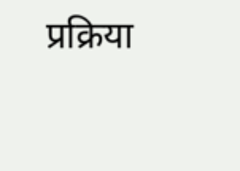प्रक्रिया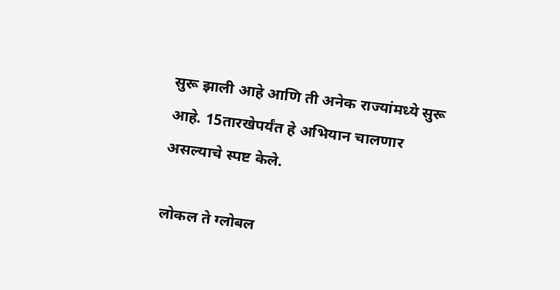सुरू झाली आहे आणि ती अनेक राज्यांमध्ये सुरू आहे. 15तारखेपर्यंत हे अभियान चालणार असल्याचे स्पष्ट केले.

लोकल ते ग्लोबल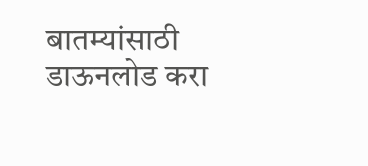बातम्यांसाठी डाऊनलोड करा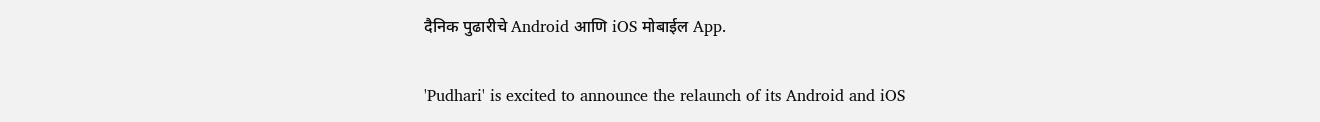दैनिक पुढारीचे Android आणि iOS मोबाईल App.

'Pudhari' is excited to announce the relaunch of its Android and iOS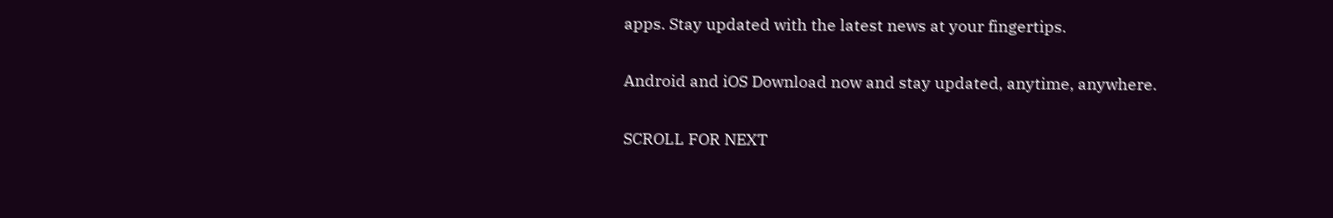apps. Stay updated with the latest news at your fingertips.

Android and iOS Download now and stay updated, anytime, anywhere.

SCROLL FOR NEXT